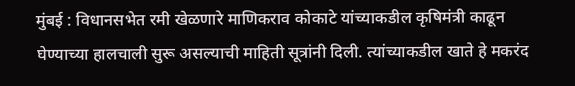मुंबई : विधानसभेत रमी खेळणारे माणिकराव कोकाटे यांच्याकडील कृषिमंत्री काढून घेण्याच्या हालचाली सुरू असल्याची माहिती सूत्रांनी दिली. त्यांच्याकडील खाते हे मकरंद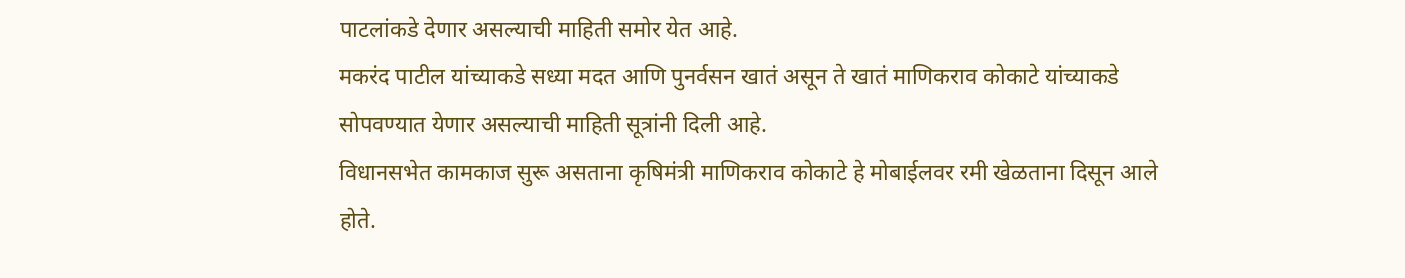पाटलांकडे देणार असल्याची माहिती समोर येत आहे.
मकरंद पाटील यांच्याकडे सध्या मदत आणि पुनर्वसन खातं असून ते खातं माणिकराव कोकाटे यांच्याकडे सोपवण्यात येणार असल्याची माहिती सूत्रांनी दिली आहे.
विधानसभेत कामकाज सुरू असताना कृषिमंत्री माणिकराव कोकाटे हे मोबाईलवर रमी खेळताना दिसून आले होते.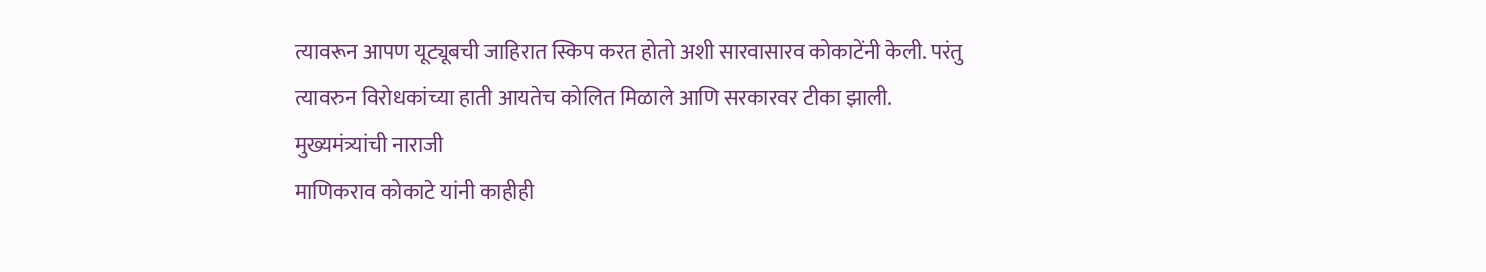त्यावरून आपण यूट्यूबची जाहिरात स्किप करत होतो अशी सारवासारव कोकाटेंनी केली. परंतु त्यावरुन विरोधकांच्या हाती आयतेच कोलित मिळाले आणि सरकारवर टीका झाली.
मुख्यमंत्र्यांची नाराजी
माणिकराव कोकाटे यांनी काहीही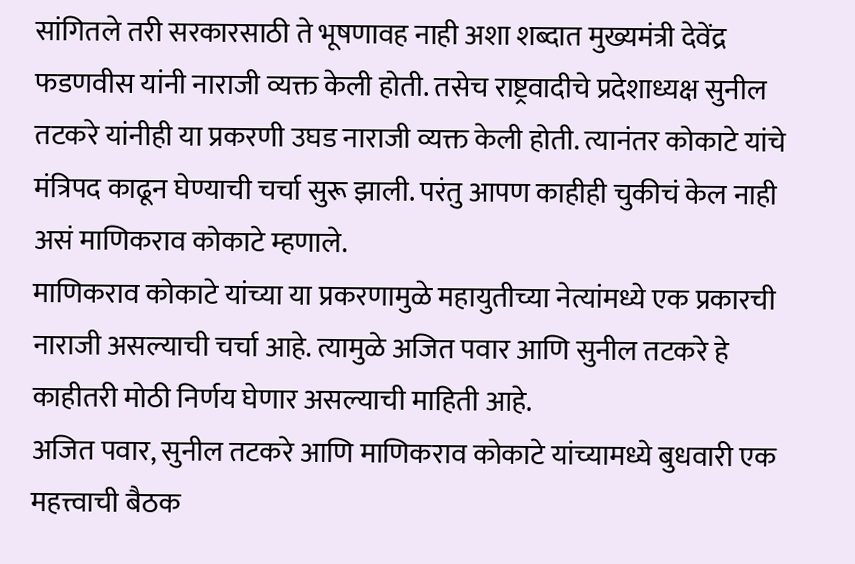सांगितले तरी सरकारसाठी ते भूषणावह नाही अशा शब्दात मुख्यमंत्री देवेंद्र फडणवीस यांनी नाराजी व्यक्त केली होती. तसेच राष्ट्रवादीचे प्रदेशाध्यक्ष सुनील तटकरे यांनीही या प्रकरणी उघड नाराजी व्यक्त केली होती. त्यानंतर कोकाटे यांचे मंत्रिपद काढून घेण्याची चर्चा सुरू झाली. परंतु आपण काहीही चुकीचं केल नाही असं माणिकराव कोकाटे म्हणाले.
माणिकराव कोकाटे यांच्या या प्रकरणामुळे महायुतीच्या नेत्यांमध्ये एक प्रकारची नाराजी असल्याची चर्चा आहे. त्यामुळे अजित पवार आणि सुनील तटकरे हे काहीतरी मोठी निर्णय घेणार असल्याची माहिती आहे.
अजित पवार, सुनील तटकरे आणि माणिकराव कोकाटे यांच्यामध्ये बुधवारी एक महत्त्वाची बैठक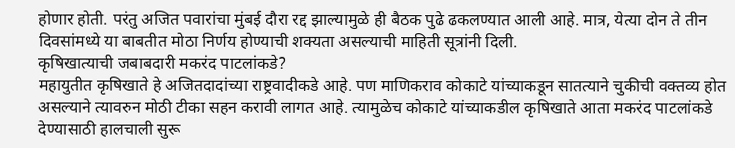होणार होती. परंतु अजित पवारांचा मुंबई दौरा रद्द झाल्यामुळे ही बैठक पुढे ढकलण्यात आली आहे. मात्र, येत्या दोन ते तीन दिवसांमध्ये या बाबतीत मोठा निर्णय होण्याची शक्यता असल्याची माहिती सूत्रांनी दिली.
कृषिखात्याची जबाबदारी मकरंद पाटलांकडे?
महायुतीत कृषिखाते हे अजितदादांच्या राष्ट्रवादीकडे आहे. पण माणिकराव कोकाटे यांच्याकडून सातत्याने चुकीची वक्तव्य होत असल्याने त्यावरुन मोठी टीका सहन करावी लागत आहे. त्यामुळेच कोकाटे यांच्याकडील कृषिखाते आता मकरंद पाटलांकडे देण्यासाठी हालचाली सुरू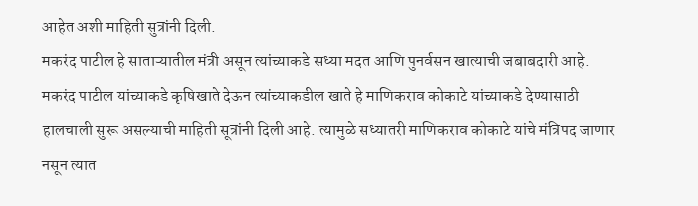आहेत अशी माहिती सुत्रांनी दिली.
मकरंद पाटील हे साताऱ्यातील मंत्री असून त्यांच्याकडे सध्या मदत आणि पुनर्वसन खात्याची जबाबदारी आहे. मकरंद पाटील यांच्याकडे कृषिखाते देऊन त्यांच्याकडील खाते हे माणिकराव कोकाटे यांच्याकडे देण्यासाठी हालचाली सुरू असल्याची माहिती सूत्रांनी दिली आहे. त्यामुळे सध्यातरी माणिकराव कोकाटे यांचे मंत्रिपद जाणार नसून त्यात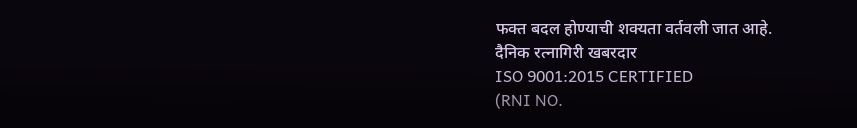फक्त बदल होण्याची शक्यता वर्तवली जात आहे.
दैनिक रत्नागिरी खबरदार
ISO 9001:2015 CERTIFIED
(RNI NO.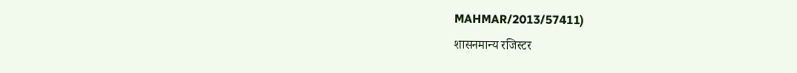MAHMAR/2013/57411)
शासनमान्य रजिस्टर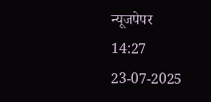न्यूजपेपर
14:27 23-07-2025